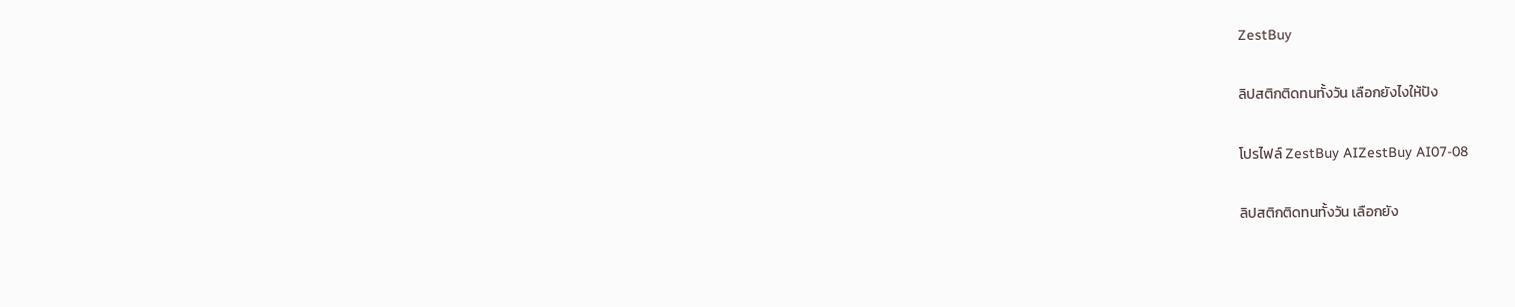ZestBuy

ลิปสติกติดทนทั้งวัน เลือกยังไงให้ปัง

โปรไฟล์ ZestBuy AIZestBuy AI07-08

ลิปสติกติดทนทั้งวัน เลือกยัง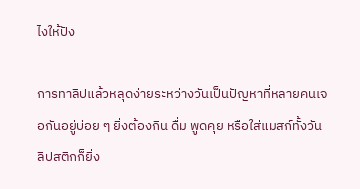ไงให้ปัง

การทาลิปแล้วหลุดง่ายระหว่างวันเป็นปัญหาที่หลายคนเจอกันอยู่บ่อย ๆ ยิ่งต้องกิน ดื่ม พูดคุย หรือใส่แมสก์ทั้งวัน ลิปสติกก็ยิ่ง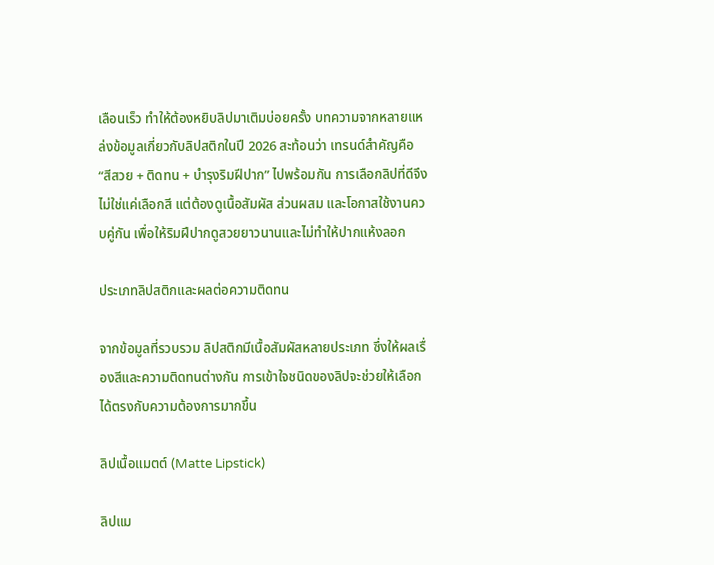เลือนเร็ว ทำให้ต้องหยิบลิปมาเติมบ่อยครั้ง บทความจากหลายแหล่งข้อมูลเกี่ยวกับลิปสติกในปี 2026 สะท้อนว่า เทรนด์สำคัญคือ “สีสวย + ติดทน + บำรุงริมฝีปาก” ไปพร้อมกัน การเลือกลิปที่ดีจึงไม่ใช่แค่เลือกสี แต่ต้องดูเนื้อสัมผัส ส่วนผสม และโอกาสใช้งานควบคู่กัน เพื่อให้ริมฝีปากดูสวยยาวนานและไม่ทำให้ปากแห้งลอก

ประเภทลิปสติกและผลต่อความติดทน

จากข้อมูลที่รวบรวม ลิปสติกมีเนื้อสัมผัสหลายประเภท ซึ่งให้ผลเรื่องสีและความติดทนต่างกัน การเข้าใจชนิดของลิปจะช่วยให้เลือกได้ตรงกับความต้องการมากขึ้น

ลิปเนื้อแมตต์ (Matte Lipstick)

ลิปแม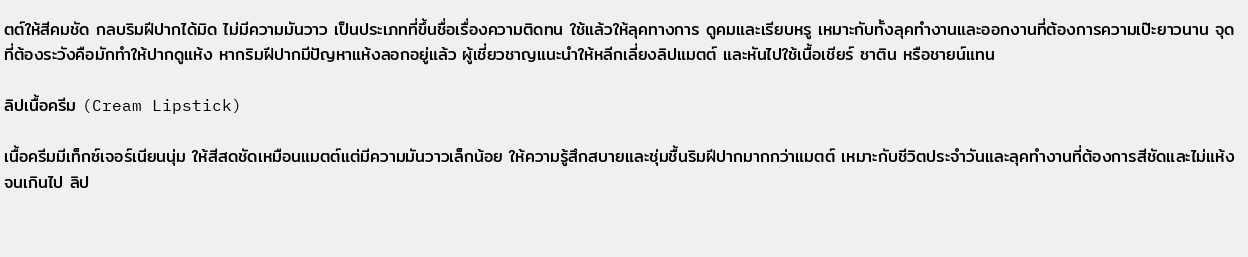ตต์ให้สีคมชัด กลบริมฝีปากได้มิด ไม่มีความมันวาว เป็นประเภทที่ขึ้นชื่อเรื่องความติดทน ใช้แล้วให้ลุคทางการ ดูคมและเรียบหรู เหมาะกับทั้งลุคทำงานและออกงานที่ต้องการความเป๊ะยาวนาน จุดที่ต้องระวังคือมักทำให้ปากดูแห้ง หากริมฝีปากมีปัญหาแห้งลอกอยู่แล้ว ผู้เชี่ยวชาญแนะนำให้หลีกเลี่ยงลิปแมตต์ และหันไปใช้เนื้อเชียร์ ซาติน หรือชายน์แทน

ลิปเนื้อครีม (Cream Lipstick)

เนื้อครีมมีเท็กซ์เจอร์เนียนนุ่ม ให้สีสดชัดเหมือนแมตต์แต่มีความมันวาวเล็กน้อย ให้ความรู้สึกสบายและชุ่มชื้นริมฝีปากมากกว่าแมตต์ เหมาะกับชีวิตประจำวันและลุคทำงานที่ต้องการสีชัดและไม่แห้งจนเกินไป ลิป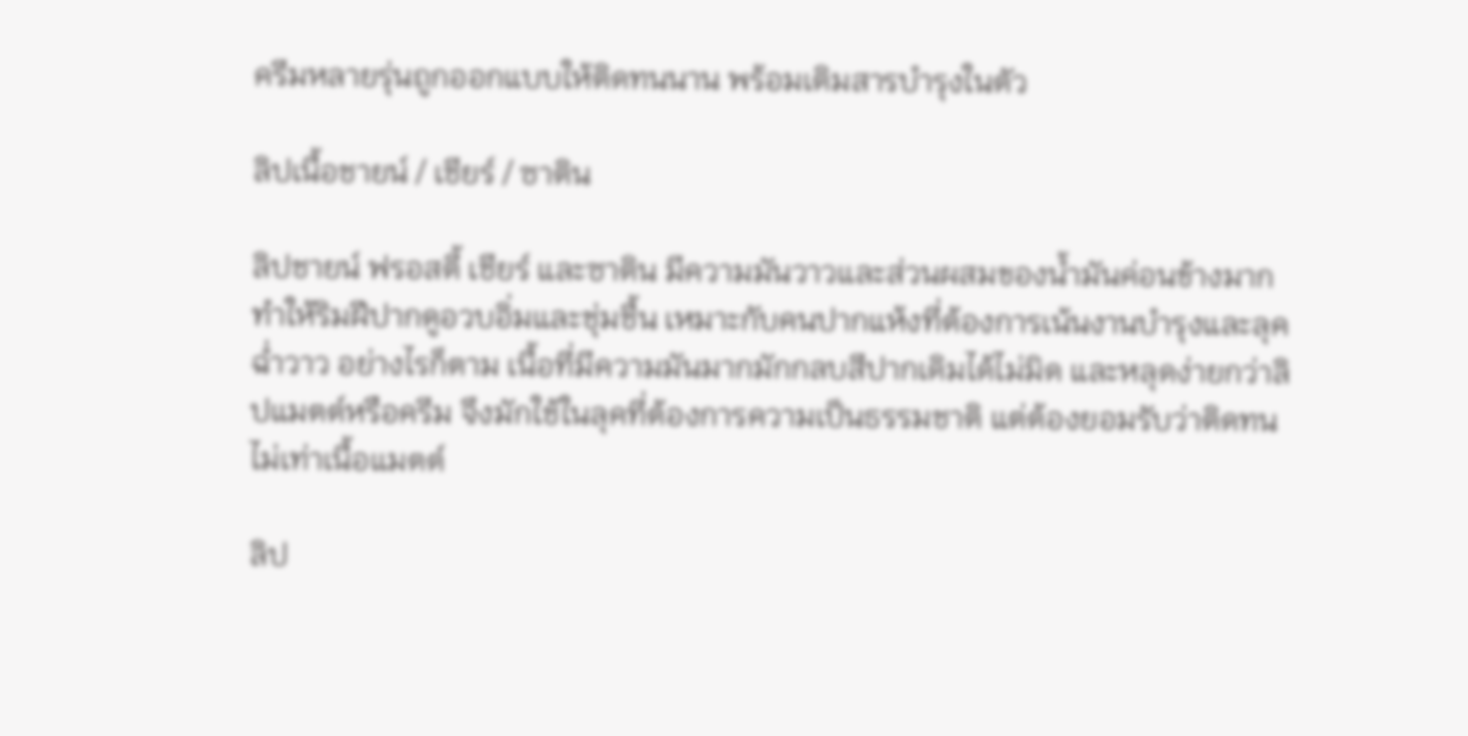ครีมหลายรุ่นถูกออกแบบให้ติดทนนาน พร้อมเติมสารบำรุงในตัว

ลิปเนื้อชายน์ / เชียร์ / ซาติน

ลิปชายน์ ฟรอสตี้ เชียร์ และซาติน มีความมันวาวและส่วนผสมของน้ำมันค่อนข้างมาก ทำให้ริมฝีปากดูอวบอิ่มและชุ่มชื้น เหมาะกับคนปากแห้งที่ต้องการเน้นงานบำรุงและลุคฉ่ำวาว อย่างไรก็ตาม เนื้อที่มีความมันมากมักกลบสีปากเดิมได้ไม่มิด และหลุดง่ายกว่าลิปแมตต์หรือครีม จึงมักใช้ในลุคที่ต้องการความเป็นธรรมชาติ แต่ต้องยอมรับว่าติดทนไม่เท่าเนื้อแมตต์

ลิป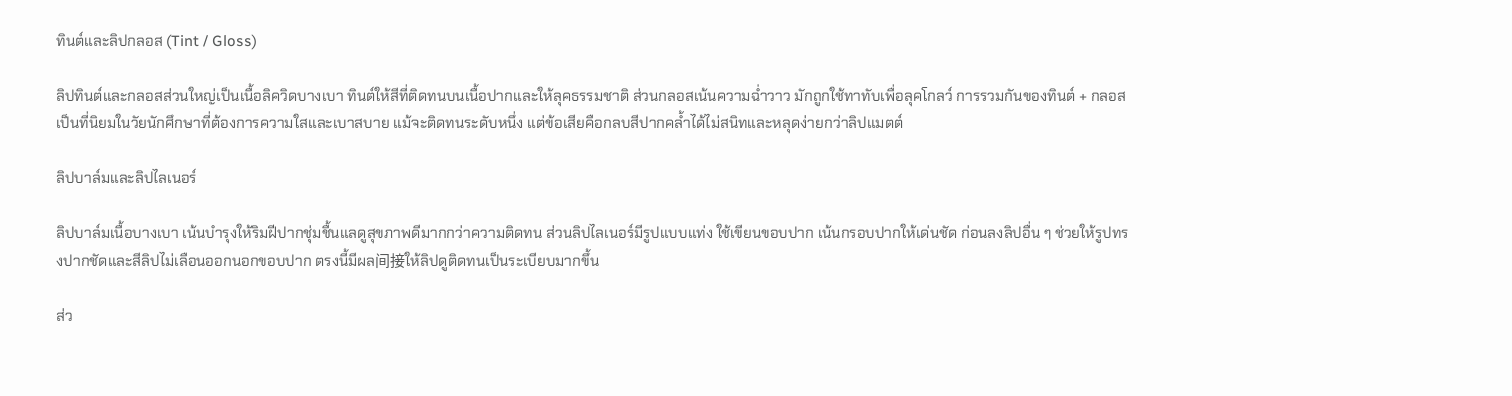ทินต์และลิปกลอส (Tint / Gloss)

ลิปทินต์และกลอสส่วนใหญ่เป็นเนื้อลิควิดบางเบา ทินต์ให้สีที่ติดทนบนเนื้อปากและให้ลุคธรรมชาติ ส่วนกลอสเน้นความฉ่ำวาว มักถูกใช้ทาทับเพื่อลุคโกลว์ การรวมกันของทินต์ + กลอส เป็นที่นิยมในวัยนักศึกษาที่ต้องการความใสและเบาสบาย แม้จะติดทนระดับหนึ่ง แต่ข้อเสียคือกลบสีปากคล้ำได้ไม่สนิทและหลุดง่ายกว่าลิปแมตต์

ลิปบาล์มและลิปไลเนอร์

ลิปบาล์มเนื้อบางเบา เน้นบำรุงให้ริมฝีปากชุ่มชื้นแลดูสุขภาพดีมากกว่าความติดทน ส่วนลิปไลเนอร์มีรูปแบบแท่ง ใช้เขียนขอบปาก เน้นกรอบปากให้เด่นชัด ก่อนลงลิปอื่น ๆ ช่วยให้รูปทรงปากชัดและสีลิปไม่เลือนออกนอกขอบปาก ตรงนี้มีผล间接ให้ลิปดูติดทนเป็นระเบียบมากขึ้น

ส่ว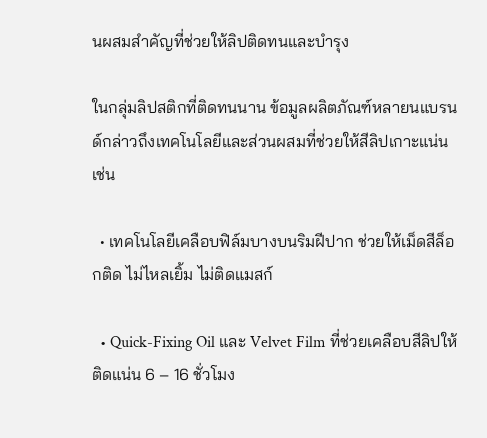นผสมสำคัญที่ช่วยให้ลิปติดทนและบำรุง

ในกลุ่มลิปสติกที่ติดทนนาน ข้อมูลผลิตภัณฑ์หลายนแบรนด์กล่าวถึงเทคโนโลยีและส่วนผสมที่ช่วยให้สีลิปเกาะแน่น เช่น

  • เทคโนโลยีเคลือบฟิล์มบางบนริมฝีปาก ช่วยให้เม็ดสีล็อกติด ไม่ไหลเยิ้ม ไม่ติดแมสก์

  • Quick-Fixing Oil และ Velvet Film ที่ช่วยเคลือบสีลิปให้ติดแน่น 6 – 16 ชั่วโมง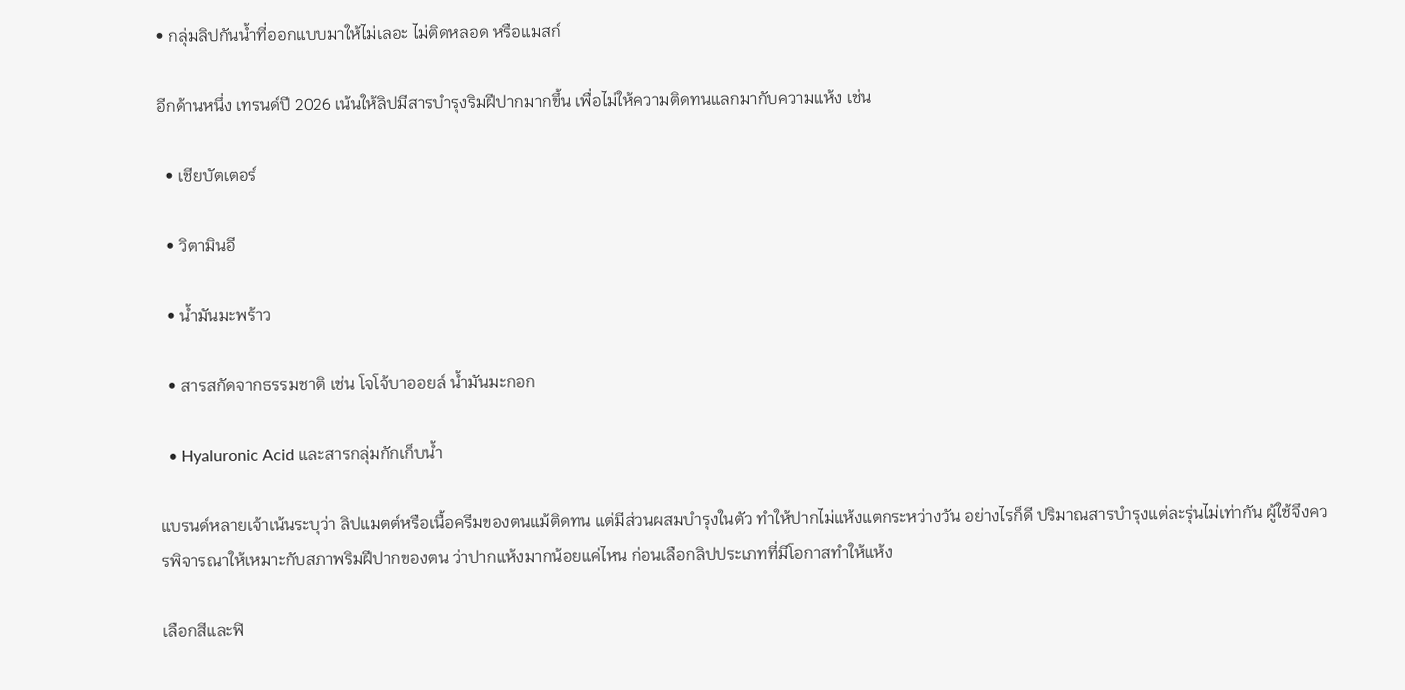• กลุ่มลิปกันน้ำที่ออกแบบมาให้ไม่เลอะ ไม่ติดหลอด หรือแมสก์

อีกด้านหนึ่ง เทรนด์ปี 2026 เน้นให้ลิปมีสารบำรุงริมฝีปากมากขึ้น เพื่อไม่ให้ความติดทนแลกมากับความแห้ง เช่น

  • เชียบัตเตอร์

  • วิตามินอี

  • น้ำมันมะพร้าว

  • สารสกัดจากธรรมชาติ เช่น โจโจ้บาออยล์ น้ำมันมะกอก

  • Hyaluronic Acid และสารกลุ่มกักเก็บน้ำ

แบรนด์หลายเจ้าเน้นระบุว่า ลิปแมตต์หรือเนื้อครีมของตนแม้ติดทน แต่มีส่วนผสมบำรุงในตัว ทำให้ปากไม่แห้งแตกระหว่างวัน อย่างไรก็ดี ปริมาณสารบำรุงแต่ละรุ่นไม่เท่ากัน ผู้ใช้จึงควรพิจารณาให้เหมาะกับสภาพริมฝีปากของตน ว่าปากแห้งมากน้อยแค่ไหน ก่อนเลือกลิปประเภทที่มีโอกาสทำให้แห้ง

เลือกสีและฟิ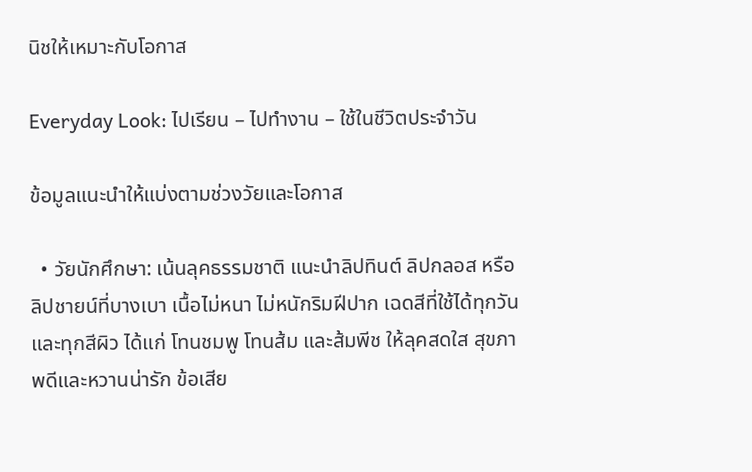นิชให้เหมาะกับโอกาส

Everyday Look: ไปเรียน – ไปทำงาน – ใช้ในชีวิตประจำวัน

ข้อมูลแนะนำให้แบ่งตามช่วงวัยและโอกาส

  • วัยนักศึกษา: เน้นลุคธรรมชาติ แนะนำลิปทินต์ ลิปกลอส หรือลิปชายน์ที่บางเบา เนื้อไม่หนา ไม่หนักริมฝีปาก เฉดสีที่ใช้ได้ทุกวันและทุกสีผิว ได้แก่ โทนชมพู โทนส้ม และส้มพีช ให้ลุคสดใส สุขภาพดีและหวานน่ารัก ข้อเสีย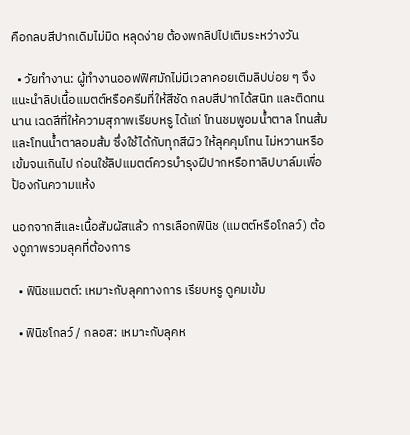คือกลบสีปากเดิมไม่มิด หลุดง่าย ต้องพกลิปไปเติมระหว่างวัน

  • วัยทำงาน: ผู้ทำงานออฟฟิศมักไม่มีเวลาคอยเติมลิปบ่อย ๆ จึงแนะนำลิปเนื้อแมตต์หรือครีมที่ให้สีชัด กลบสีปากได้สนิท และติดทนนาน เฉดสีที่ให้ความสุภาพเรียบหรู ได้แก่ โทนชมพูอมน้ำตาล โทนส้ม และโทนน้ำตาลอมส้ม ซึ่งใช้ได้กับทุกสีผิว ให้ลุคคุมโทน ไม่หวานหรือเข้มจนเกินไป ก่อนใช้ลิปแมตต์ควรบำรุงฝีปากหรือทาลิปบาล์มเพื่อป้องกันความแห้ง

นอกจากสีและเนื้อสัมผัสแล้ว การเลือกฟินิช (แมตต์หรือโกลว์) ต้องดูภาพรวมลุคที่ต้องการ

  • ฟินิชแมตต์: เหมาะกับลุคทางการ เรียบหรู ดูคมเข้ม

  • ฟินิชโกลว์ / กลอส: เหมาะกับลุคห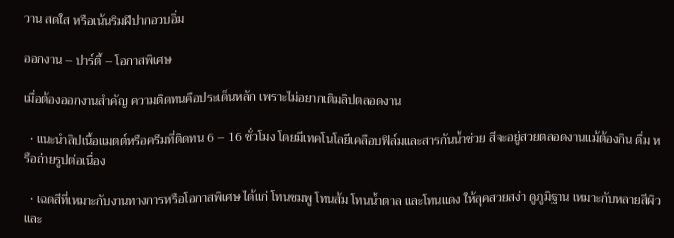วาน สดใส หรือเน้นริมฝีปากอวบอิ่ม

ออกงาน – ปาร์ตี้ – โอกาสพิเศษ

เมื่อต้องออกงานสำคัญ ความติดทนคือประเด็นหลัก เพราะไม่อยากเติมลิปตลอดงาน

  • แนะนำลิปเนื้อแมตต์หรือครีมที่ติดทน 6 – 16 ชั่วโมง โดยมีเทคโนโลยีเคลือบฟิล์มและสารกันน้ำช่วย สีจะอยู่สวยตลอดงานแม้ต้องกิน ดื่ม หรือถ่ายรูปต่อเนื่อง

  • เฉดสีที่เหมาะกับงานทางการหรือโอกาสพิเศษ ได้แก่ โทนชมพู โทนส้ม โทนน้ำตาล และโทนแดง ให้ลุคสวยสง่า ดูภูมิฐาน เหมาะกับหลายสีผิวและ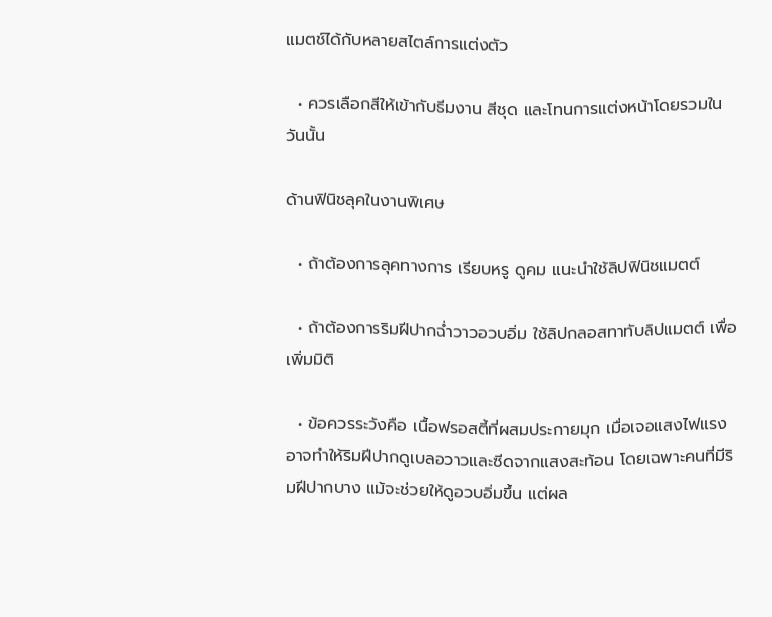แมตช์ได้กับหลายสไตล์การแต่งตัว

  • ควรเลือกสีให้เข้ากับธีมงาน สีชุด และโทนการแต่งหน้าโดยรวมในวันนั้น

ด้านฟินิชลุคในงานพิเศษ

  • ถ้าต้องการลุคทางการ เรียบหรู ดูคม แนะนำใช้ลิปฟินิชแมตต์

  • ถ้าต้องการริมฝีปากฉ่ำวาวอวบอิ่ม ใช้ลิปกลอสทาทับลิปแมตต์ เพื่อเพิ่มมิติ

  • ข้อควรระวังคือ เนื้อฟรอสตี้ที่ผสมประกายมุก เมื่อเจอแสงไฟแรงอาจทำให้ริมฝีปากดูเบลอวาวและซีดจากแสงสะท้อน โดยเฉพาะคนที่มีริมฝีปากบาง แม้จะช่วยให้ดูอวบอิ่มขึ้น แต่ผล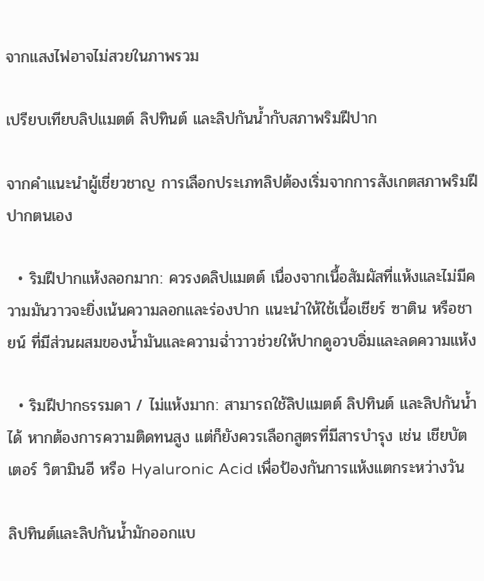จากแสงไฟอาจไม่สวยในภาพรวม

เปรียบเทียบลิปแมตต์ ลิปทินต์ และลิปกันน้ำกับสภาพริมฝีปาก

จากคำแนะนำผู้เชี่ยวชาญ การเลือกประเภทลิปต้องเริ่มจากการสังเกตสภาพริมฝีปากตนเอง

  • ริมฝีปากแห้งลอกมาก: ควรงดลิปแมตต์ เนื่องจากเนื้อสัมผัสที่แห้งและไม่มีความมันวาวจะยิ่งเน้นความลอกและร่องปาก แนะนำให้ใช้เนื้อเชียร์ ซาติน หรือชายน์ ที่มีส่วนผสมของน้ำมันและความฉ่ำวาวช่วยให้ปากดูอวบอิ่มและลดความแห้ง

  • ริมฝีปากธรรมดา / ไม่แห้งมาก: สามารถใช้ลิปแมตต์ ลิปทินต์ และลิปกันน้ำได้ หากต้องการความติดทนสูง แต่ก็ยังควรเลือกสูตรที่มีสารบำรุง เช่น เชียบัตเตอร์ วิตามินอี หรือ Hyaluronic Acid เพื่อป้องกันการแห้งแตกระหว่างวัน

ลิปทินต์และลิปกันน้ำมักออกแบ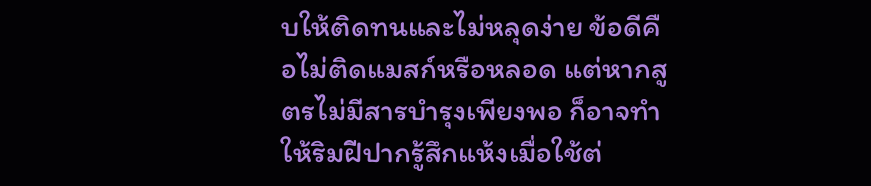บให้ติดทนและไม่หลุดง่าย ข้อดีคือไม่ติดแมสก์หรือหลอด แต่หากสูตรไม่มีสารบำรุงเพียงพอ ก็อาจทำให้ริมฝีปากรู้สึกแห้งเมื่อใช้ต่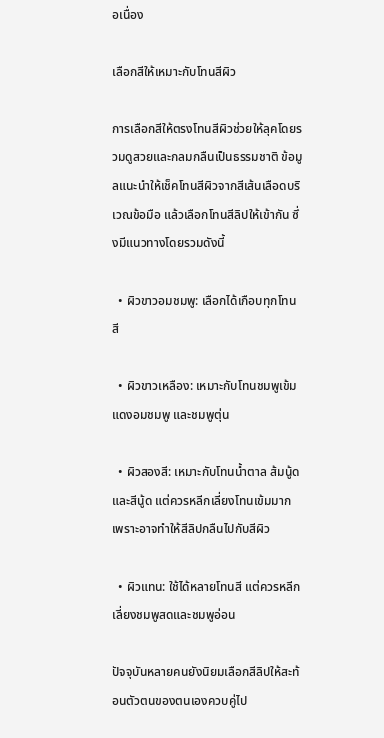อเนื่อง

เลือกสีให้เหมาะกับโทนสีผิว

การเลือกสีให้ตรงโทนสีผิวช่วยให้ลุคโดยรวมดูสวยและกลมกลืนเป็นธรรมชาติ ข้อมูลแนะนำให้เช็คโทนสีผิวจากสีเส้นเลือดบริเวณข้อมือ แล้วเลือกโทนสีลิปให้เข้ากัน ซึ่งมีแนวทางโดยรวมดังนี้

  • ผิวขาวอมชมพู: เลือกได้เกือบทุกโทนสี

  • ผิวขาวเหลือง: เหมาะกับโทนชมพูเข้ม แดงอมชมพู และชมพูตุ่น

  • ผิวสองสี: เหมาะกับโทนน้ำตาล ส้มนู้ด และสีนู้ด แต่ควรหลีกเลี่ยงโทนเข้มมาก เพราะอาจทำให้สีลิปกลืนไปกับสีผิว

  • ผิวแทน: ใช้ได้หลายโทนสี แต่ควรหลีกเลี่ยงชมพูสดและชมพูอ่อน

ปัจจุบันหลายคนยังนิยมเลือกสีลิปให้สะท้อนตัวตนของตนเองควบคู่ไป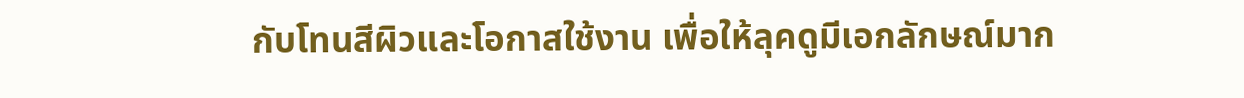กับโทนสีผิวและโอกาสใช้งาน เพื่อให้ลุคดูมีเอกลักษณ์มาก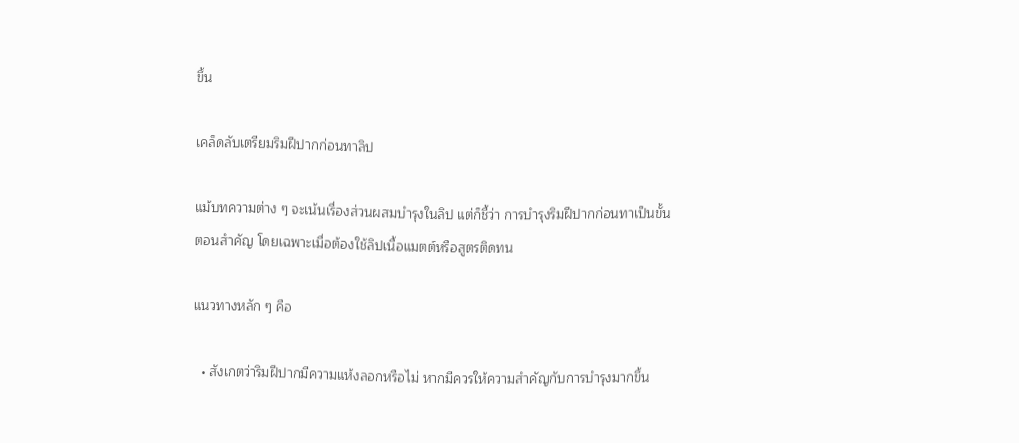ขึ้น

เคล็ดลับเตรียมริมฝีปากก่อนทาลิป

แม้บทความต่าง ๆ จะเน้นเรื่องส่วนผสมบำรุงในลิป แต่ก็ชี้ว่า การบำรุงริมฝีปากก่อนทาเป็นขั้นตอนสำคัญ โดยเฉพาะเมื่อต้องใช้ลิปเนื้อแมตต์หรือสูตรติดทน

แนวทางหลัก ๆ คือ

  • สังเกตว่าริมฝีปากมีความแห้งลอกหรือไม่ หากมีควรให้ความสำคัญกับการบำรุงมากขึ้น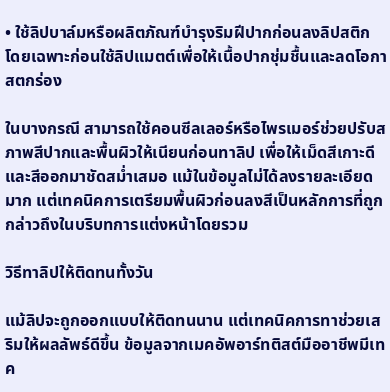• ใช้ลิปบาล์มหรือผลิตภัณฑ์บำรุงริมฝีปากก่อนลงลิปสติก โดยเฉพาะก่อนใช้ลิปแมตต์เพื่อให้เนื้อปากชุ่มชื้นและลดโอกาสตกร่อง

ในบางกรณี สามารถใช้คอนซีลเลอร์หรือไพรเมอร์ช่วยปรับสภาพสีปากและพื้นผิวให้เนียนก่อนทาลิป เพื่อให้เม็ดสีเกาะดีและสีออกมาชัดสม่ำเสมอ แม้ในข้อมูลไม่ได้ลงรายละเอียดมาก แต่เทคนิคการเตรียมพื้นผิวก่อนลงสีเป็นหลักการที่ถูกกล่าวถึงในบริบทการแต่งหน้าโดยรวม

วิธีทาลิปให้ติดทนทั้งวัน

แม้ลิปจะถูกออกแบบให้ติดทนนาน แต่เทคนิคการทาช่วยเสริมให้ผลลัพธ์ดีขึ้น ข้อมูลจากเมคอัพอาร์ทติสต์มืออาชีพมีเทค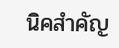นิคสำคัญ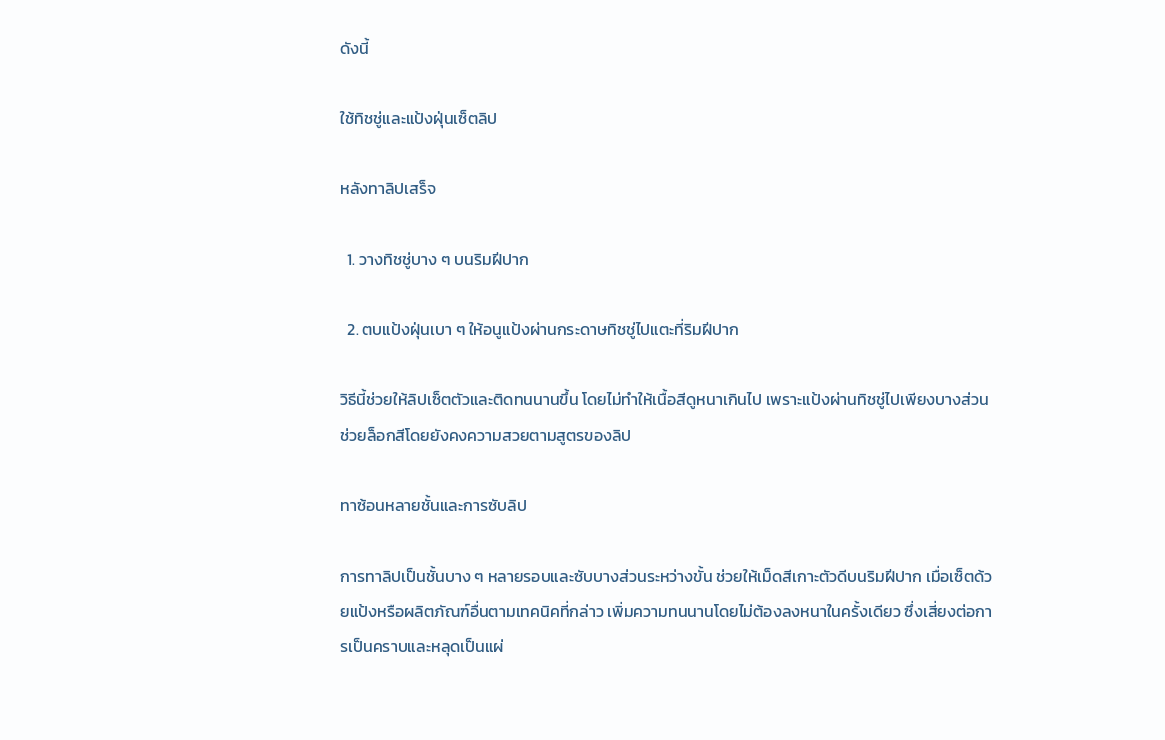ดังนี้

ใช้ทิชชู่และแป้งฝุ่นเซ็ตลิป

หลังทาลิปเสร็จ

  1. วางทิชชู่บาง ๆ บนริมฝีปาก

  2. ตบแป้งฝุ่นเบา ๆ ให้อนูแป้งผ่านกระดาษทิชชู่ไปแตะที่ริมฝีปาก

วิธีนี้ช่วยให้ลิปเซ็ตตัวและติดทนนานขึ้น โดยไม่ทำให้เนื้อสีดูหนาเกินไป เพราะแป้งผ่านทิชชู่ไปเพียงบางส่วน ช่วยล็อกสีโดยยังคงความสวยตามสูตรของลิป

ทาซ้อนหลายชั้นและการซับลิป

การทาลิปเป็นชั้นบาง ๆ หลายรอบและซับบางส่วนระหว่างขั้น ช่วยให้เม็ดสีเกาะตัวดีบนริมฝีปาก เมื่อเซ็ตด้วยแป้งหรือผลิตภัณฑ์อื่นตามเทคนิคที่กล่าว เพิ่มความทนนานโดยไม่ต้องลงหนาในครั้งเดียว ซึ่งเสี่ยงต่อการเป็นคราบและหลุดเป็นแผ่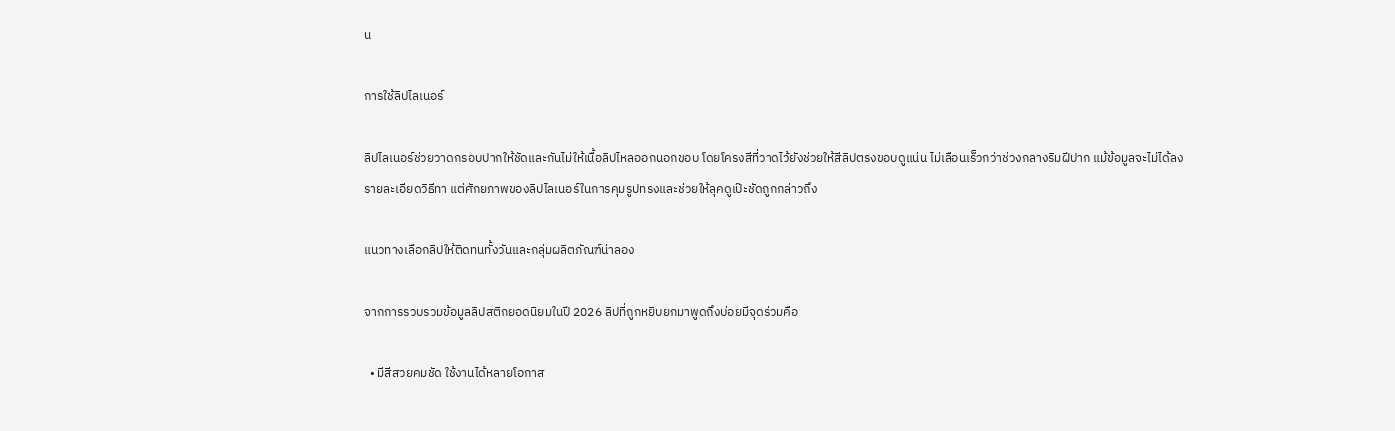น

การใช้ลิปไลเนอร์

ลิปไลเนอร์ช่วยวาดกรอบปากให้ชัดและกันไม่ให้เนื้อลิปไหลออกนอกขอบ โดยโครงสีที่วาดไว้ยังช่วยให้สีลิปตรงขอบดูแน่น ไม่เลือนเร็วกว่าช่วงกลางริมฝีปาก แม้ข้อมูลจะไม่ได้ลงรายละเอียดวิธีทา แต่ศักยภาพของลิปไลเนอร์ในการคุมรูปทรงและช่วยให้ลุคดูเป๊ะชัดถูกกล่าวถึง

แนวทางเลือกลิปให้ติดทนทั้งวันและกลุ่มผลิตภัณฑ์น่าลอง

จากการรวบรวมข้อมูลลิปสติกยอดนิยมในปี 2026 ลิปที่ถูกหยิบยกมาพูดถึงบ่อยมีจุดร่วมคือ

  • มีสีสวยคมชัด ใช้งานได้หลายโอกาส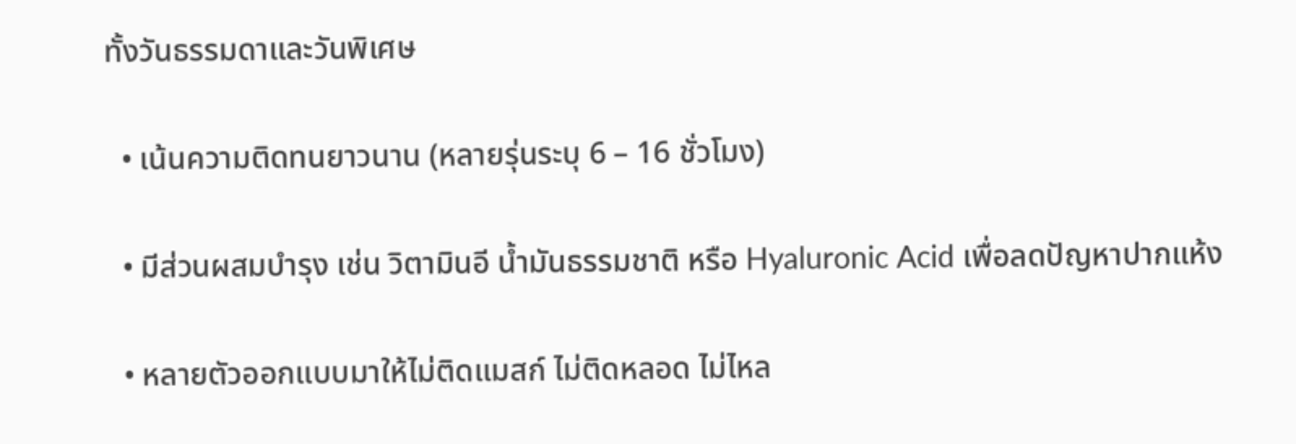ทั้งวันธรรมดาและวันพิเศษ

  • เน้นความติดทนยาวนาน (หลายรุ่นระบุ 6 – 16 ชั่วโมง)

  • มีส่วนผสมบำรุง เช่น วิตามินอี น้ำมันธรรมชาติ หรือ Hyaluronic Acid เพื่อลดปัญหาปากแห้ง

  • หลายตัวออกแบบมาให้ไม่ติดแมสก์ ไม่ติดหลอด ไม่ไหล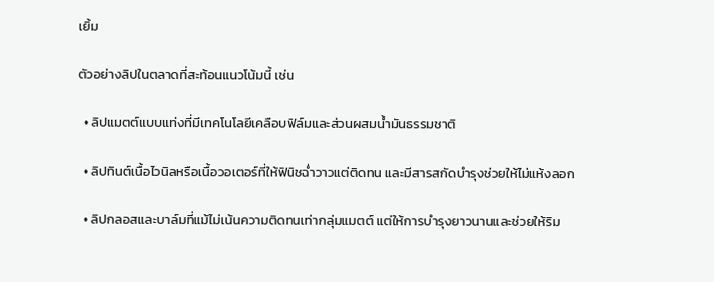เยิ้ม

ตัวอย่างลิปในตลาดที่สะท้อนแนวโน้มนี้ เช่น

  • ลิปแมตต์แบบแท่งที่มีเทคโนโลยีเคลือบฟิล์มและส่วนผสมน้ำมันธรรมชาติ

  • ลิปทินต์เนื้อไวนิลหรือเนื้อวอเตอร์ที่ให้ฟินิชฉ่ำวาวแต่ติดทน และมีสารสกัดบำรุงช่วยให้ไม่แห้งลอก

  • ลิปกลอสและบาล์มที่แม้ไม่เน้นความติดทนเท่ากลุ่มแมตต์ แต่ให้การบำรุงยาวนานและช่วยให้ริม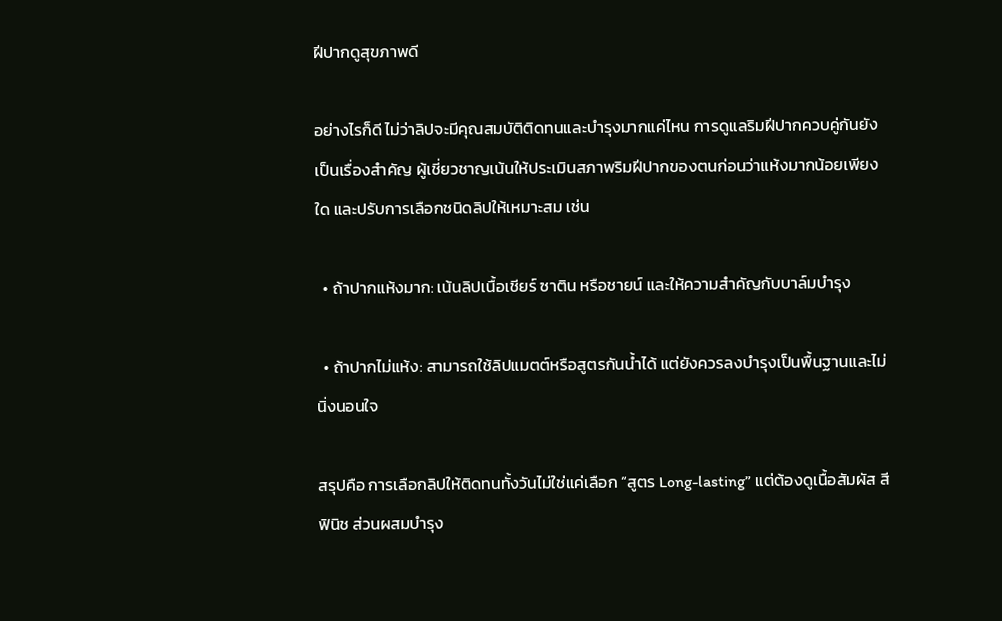ฝีปากดูสุขภาพดี

อย่างไรก็ดี ไม่ว่าลิปจะมีคุณสมบัติติดทนและบำรุงมากแค่ไหน การดูแลริมฝีปากควบคู่กันยังเป็นเรื่องสำคัญ ผู้เชี่ยวชาญเน้นให้ประเมินสภาพริมฝีปากของตนก่อนว่าแห้งมากน้อยเพียงใด และปรับการเลือกชนิดลิปให้เหมาะสม เช่น

  • ถ้าปากแห้งมาก: เน้นลิปเนื้อเชียร์ ซาติน หรือชายน์ และให้ความสำคัญกับบาล์มบำรุง

  • ถ้าปากไม่แห้ง: สามารถใช้ลิปแมตต์หรือสูตรกันน้ำได้ แต่ยังควรลงบำรุงเป็นพื้นฐานและไม่นิ่งนอนใจ

สรุปคือ การเลือกลิปให้ติดทนทั้งวันไม่ใช่แค่เลือก “สูตร Long-lasting” แต่ต้องดูเนื้อสัมผัส สี ฟินิช ส่วนผสมบำรุง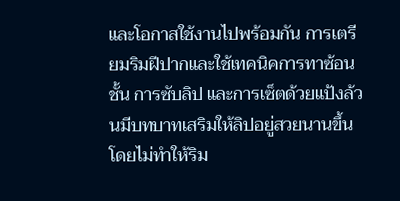และโอกาสใช้งานไปพร้อมกัน การเตรียมริมฝีปากและใช้เทคนิคการทาซ้อนชั้น การซับลิป และการเซ็ตด้วยแป้งล้วนมีบทบาทเสริมให้ลิปอยู่สวยนานขึ้น โดยไม่ทำให้ริม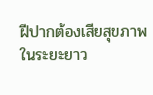ฝีปากต้องเสียสุขภาพในระยะยาว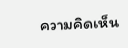ความคิดเห็น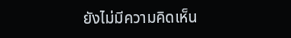ยังไม่มีความคิดเห็น